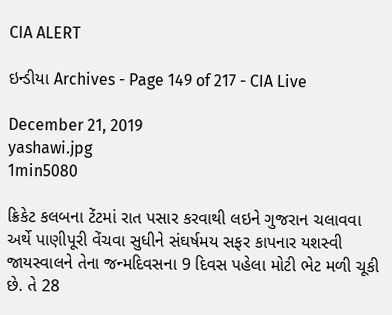CIA ALERT

ઇન્ડીયા Archives - Page 149 of 217 - CIA Live

December 21, 2019
yashawi.jpg
1min5080

ક્રિકેટ કલબના ટેંટમાં રાત પસાર કરવાથી લઇને ગુજરાન ચલાવવા અર્થે પાણીપૂરી વેંચવા સુધીને સંઘર્ષમય સફર કાપનાર યશસ્વી જાયસ્વાલને તેના જન્મદિવસના 9 દિવસ પહેલા મોટી ભેટ મળી ચૂકી છે. તે 28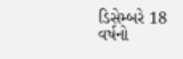ડિસેમ્બરે 18 વર્ષનો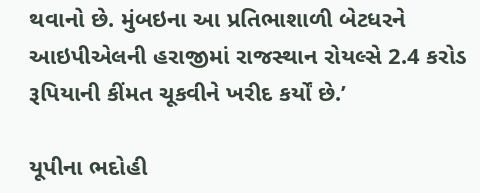થવાનો છે. મુંબઇના આ પ્રતિભાશાળી બેટધરને આઇપીએલની હરાજીમાં રાજસ્થાન રોયલ્સે 2.4 કરોડ રૂપિયાની કીંમત ચૂકવીને ખરીદ કર્યોં છે.’

યૂપીના ભદોહી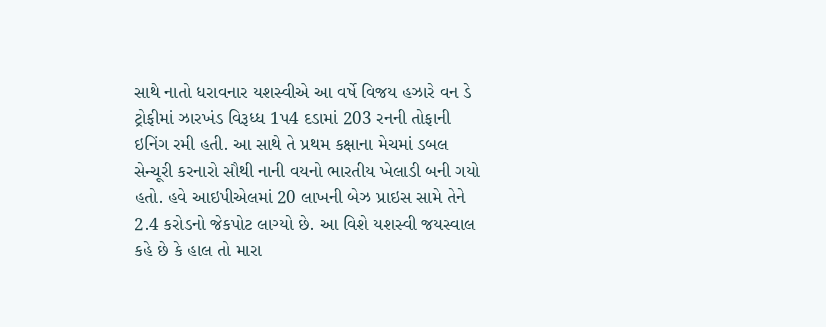સાથે નાતો ધરાવનાર યશસ્વીએ આ વર્ષે વિજય હઝારે વન ડે ટ્રોફીમાં ઝારખંડ વિરૂધ્ધ 1પ4 દડામાં 203 રનની તોફાની ઇનિંગ રમી હતી. આ સાથે તે પ્રથમ કક્ષાના મેચમાં ડબલ સેન્ચૂરી કરનારો સૌથી નાની વયનો ભારતીય ખેલાડી બની ગયો હતો. હવે આઇપીએલમાં 20 લાખની બેઝ પ્રાઇસ સામે તેને 2.4 કરોડનો જેકપોટ લાગ્યો છે. આ વિશે યશસ્વી જયસ્વાલ કહે છે કે હાલ તો મારા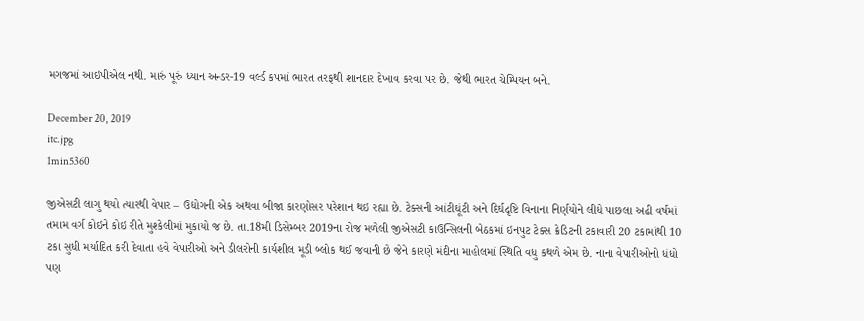મગજમાં આઇપીએલ નથી. મારું પૂરું ધ્યાન અન્ડર-19 વર્લ્ડ કપમાં ભારત તરફથી શાનદાર દેખાવ કરવા પર છે. જેથી ભારત ચેમ્પિયન બને.

December 20, 2019
itc.jpg
1min5360

જીએસટી લાગુ થયો ત્યારથી વેપાર – ઉદ્યોગની એક અથવા બીજા કારણોસર પરેશાન થઇ રહ્યા છે. ટેક્સની આંટીઘૂંટી અને દિર્ઘદૃષ્ટિ વિનાના નિર્ણયોને લીધે પાછલા અઢી વર્ષમાં તમામ વર્ગ કોઇને કોઇ રીતે મુશ્કેલીમાં મુકાયો જ છે. તા.18મી ડિસેમ્બર 2019ના રોજ મળેલી જીએસટી કાઉન્સિલની બેઠકમાં ઇનપુટ ટેક્સ ક્રેડિટની ટકાવારી 20 ટકામાંથી 10 ટકા સુધી મર્યાદિત કરી દેવાતા હવે વેપારીઓ અને ડીલરોની કાર્યશીલ મૂડી બ્લોક થઈ જવાની છે જેને કારણે મંદીના માહોલમાં સ્થિતિ વધુ કથળે એમ છે. નાના વેપારીઓનો ધંધો પણ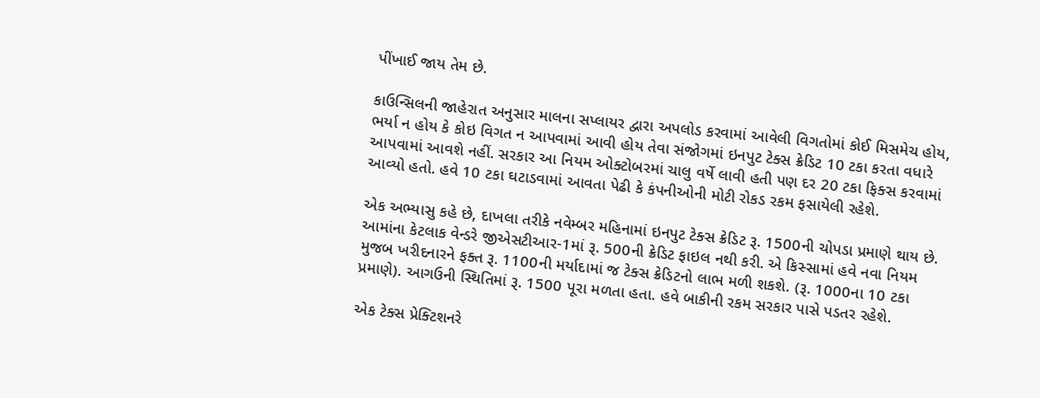પીંખાઈ જાય તેમ છે.

કાઉન્સિલની જાહેરાત અનુસાર માલના સપ્લાયર દ્વારા અપલોડ કરવામાં આવેલી વિગતોમાં કોઈ મિસમેચ હોય, ભર્યા ન હોય કે કોઇ વિગત ન આપવામાં આવી હોય તેવા સંજોગમાં ઇનપુટ ટેક્સ ક્રેડિટ 10 ટકા કરતા વધારે આપવામાં આવશે નહીં. સરકાર આ નિયમ ઓક્ટોબરમાં ચાલુ વર્ષે લાવી હતી પણ દર 20 ટકા ફિક્સ કરવામાં આવ્યો હતો. હવે 10 ટકા ઘટાડવામાં આવતા પેઢી કે કંપનીઓની મોટી રોકડ રકમ ફસાયેલી રહેશે.

એક અભ્યાસુ કહે છે, દાખલા તરીકે નવેમ્બર મહિનામાં ઇનપુટ ટેક્સ ક્રેડિટ રૂ. 1500ની ચોપડા પ્રમાણે થાય છે. આમાંના કેટલાક વેન્ડરે જીએસટીઆર-1માં રૂ. 500ની ક્રેડિટ ફાઇલ નથી કરી. એ કિસ્સામાં હવે નવા નિયમ મુજબ ખરીદનારને ફક્ત રૂ. 1100ની મર્યાદામાં જ ટેક્સ ક્રેડિટનો લાભ મળી શકશે. (રૂ. 1000ના 10 ટકા પ્રમાણે). આગઉની સ્થિતિમાં રૂ. 1500 પૂરા મળતા હતા. હવે બાકીની રકમ સરકાર પાસે પડતર રહેશે.

એક ટેક્સ પ્રેક્ટિશનરે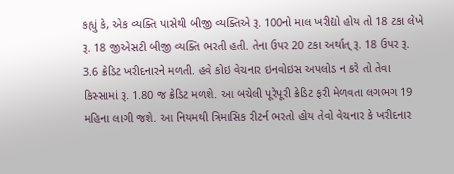કહ્યું કે, એક વ્યક્તિ પાસેથી બીજી વ્યક્તિએ રૂ. 100નો માલ ખરીદ્યો હોય તો 18 ટકા લેખે રૂ. 18 જીએસટી બીજી વ્યક્તિ ભરતી હતી. તેના ઉપર 20 ટકા અર્થાત્ રૂ. 18 ઉપર રૂ. 3.6 ક્રેડિટ ખરીદનારને મળતી. હવે કોઇ વેચનાર ઇનવોઇસ અપલોડ ન કરે તો તેવા કિસ્સામાં રૂ. 1.80 જ ક્રેડિટ મળશે. આ બચેલી પૂરેપૂરી ક્રેડિટ ફરી મેળવતા લગભગ 19 મહિના લાગી જશે. આ નિયમથી ત્રિમાસિક રીટર્ન ભરતો હોય તેવો વેચનાર કે ખરીદનાર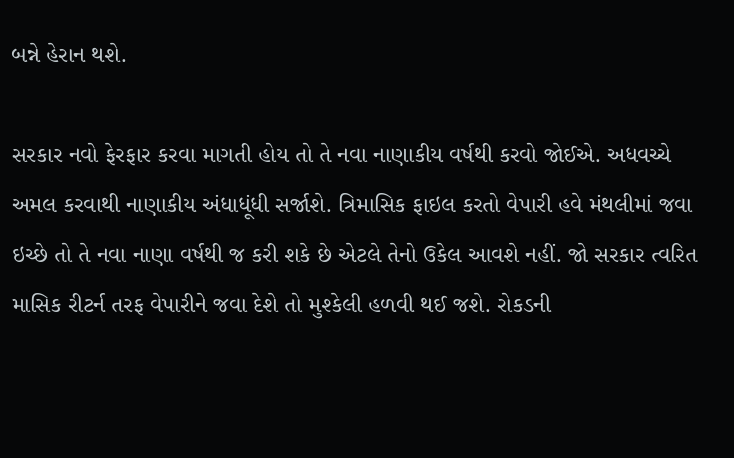બન્ને હેરાન થશે.

સરકાર નવો ફેરફાર કરવા માગતી હોય તો તે નવા નાણાકીય વર્ષથી કરવો જોઈએ. અધવચ્ચે અમલ કરવાથી નાણાકીય અંધાધૂંધી સર્જાશે. ત્રિમાસિક ફાઇલ કરતો વેપારી હવે મંથલીમાં જવા ઇચ્છે તો તે નવા નાણા વર્ષથી જ કરી શકે છે એટલે તેનો ઉકેલ આવશે નહીં. જો સરકાર ત્વરિત માસિક રીટર્ન તરફ વેપારીને જવા દેશે તો મુશ્કેલી હળવી થઈ જશે. રોકડની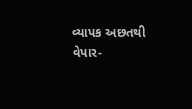વ્યાપક અછતથી વેપાર-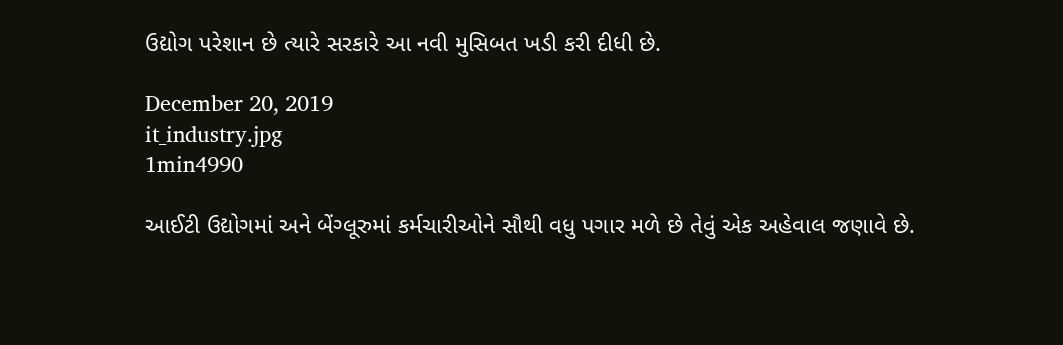ઉદ્યોગ પરેશાન છે ત્યારે સરકારે આ નવી મુસિબત ખડી કરી દીધી છે.

December 20, 2019
it_industry.jpg
1min4990

આઈટી ઉદ્યોગમાં અને બેંગ્લૂરુમાં કર્મચારીઓને સૌથી વધુ પગાર મળે છે તેવું એક અહેવાલ જણાવે છે.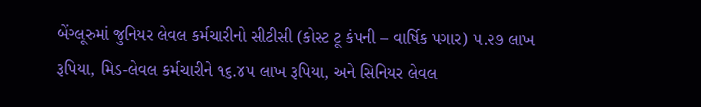બેંગ્લૂરુમાં જુનિયર લેવલ કર્મચારીનો સીટીસી (કોસ્ટ ટૂ કંપની – વાર્ષિક પગાર) ૫.૨૭ લાખ રૂપિયા, મિડ-લેવલ કર્મચારીને ૧૬.૪૫ લાખ રૂપિયા, અને સિનિયર લેવલ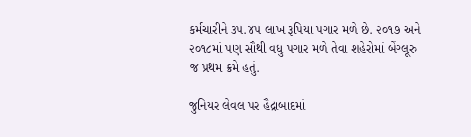કર્મચારીને ૩૫.૪૫ લાખ રૂપિયા પગાર મળે છે. ૨૦૧૭ અને ૨૦૧૮માં પણ સૌથી વધુ પગાર મળે તેવા શહેરોમાં બેંગ્લૂરુ જ પ્રથમ ક્રમે હતું.

જુનિયર લેવલ પર હૈદ્રાબાદમાં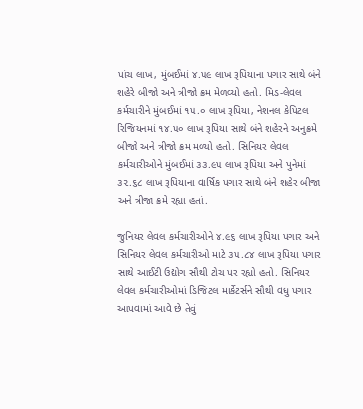પાંચ લાખ, મુંબઈમાં ૪.૫૯ લાખ રૂપિયાના પગાર સાથે બંને શહેરે બીજો અને ત્રીજો ક્રમ મેળવ્યો હતો. મિડ-લેવલ કર્મચારીને મુંબઈમાં ૧૫.૦ લાખ રૂપિયા, નેશનલ કેપિટલ રિજિયનમાં ૧૪.૫૦ લાખ રૂપિયા સાથે બંને શહેરને અનુક્રમે બીજો અને ત્રીજો ક્રમ મળ્યો હતો. સિનિયર લેવલ કર્મચારીઓને મુંબઈમાં ૩૩.૯૫ લાખ રૂપિયા અને પુનેમાં ૩૨.૬૮ લાખ રૂપિયાના વાર્ષિક પગાર સાથે બંને શહેર બીજા અને ત્રીજા ક્રમે રહ્યા હતાં.

જુનિયર લેવલ કર્મચારીઓને ૪.૯૬ લાખ રૂપિયા પગાર અને સિનિયર લેવલ કર્મચારીઓ માટે ૩૫.૮૪ લાખ રૂપિયા પગાર સાથે આઈટી ઉદ્યોગ સૌથી ટોચ પર રહ્યો હતો. સિનિયર લેવલ કર્મચારીઓમાં ડિજિટલ માર્કેટર્સને સૌથી વધુ પગાર આપવામાં આવે છે તેવું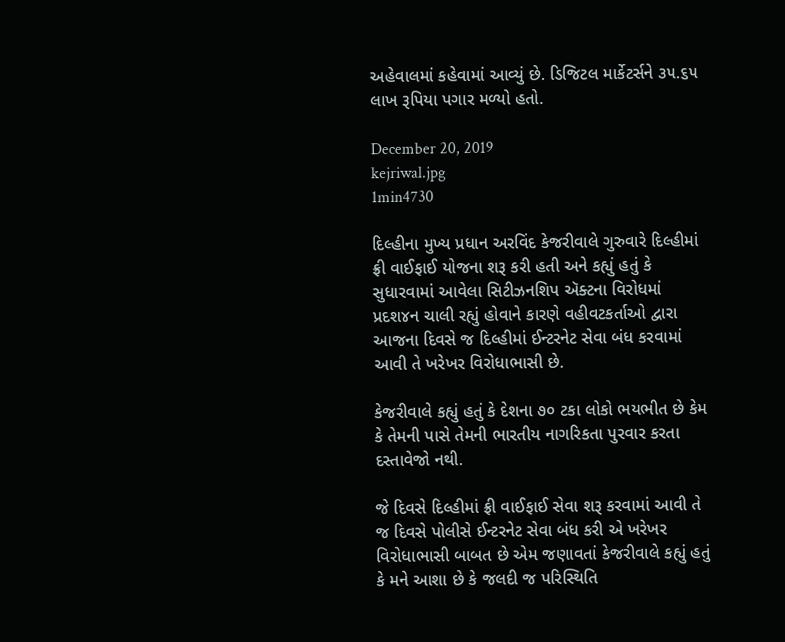અહેવાલમાં કહેવામાં આવ્યું છે. ડિજિટલ માર્કેટર્સને ૩૫.૬૫ લાખ રૂપિયા પગાર મળ્યો હતો.

December 20, 2019
kejriwal.jpg
1min4730

દિલ્હીના મુખ્ય પ્રધાન અરવિંદ કેજરીવાલે ગુરુવારે દિલ્હીમાં ફ્રી વાઈફાઈ યોજના શરૂ કરી હતી અને કહ્યું હતું કે સુધારવામાં આવેલા સિટીઝનશિપ ઍક્ટના વિરોધમાં પ્રદશ૪ન ચાલી રહ્યું હોવાને કારણે વહીવટકર્તાઓ દ્વારા આજના દિવસે જ દિલ્હીમાં ઈન્ટરનેટ સેવા બંધ કરવામાં આવી તે ખરેખર વિરોધાભાસી છે.

કેજરીવાલે કહ્યું હતું કે દેશના ૭૦ ટકા લોકો ભયભીત છે કેમ કે તેમની પાસે તેમની ભારતીય નાગરિકતા પુરવાર કરતા દસ્તાવેજો નથી.

જે દિવસે દિલ્હીમાં ફ્રી વાઈફાઈ સેવા શરૂ કરવામાં આવી તે જ દિવસે પોલીસે ઈન્ટરનેટ સેવા બંધ કરી એ ખરેખર વિરોધાભાસી બાબત છે એમ જણાવતાં કેજરીવાલે કહ્યું હતું કે મને આશા છે કે જલદી જ પરિસ્થિતિ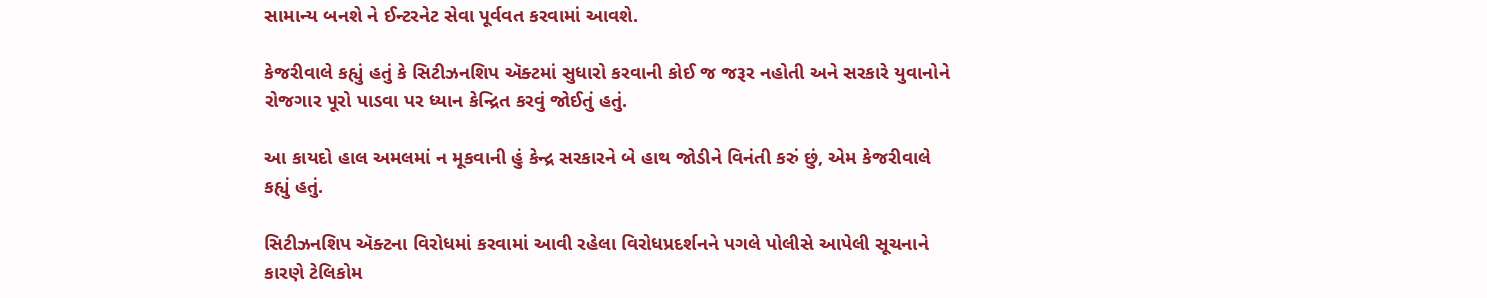સામાન્ય બનશે ને ઈન્ટરનેટ સેવા પૂર્વવત કરવામાં આવશે.

કેજરીવાલે કહ્યું હતું કે સિટીઝનશિપ ઍક્ટમાં સુધારો કરવાની કોઈ જ જરૂર નહોતી અને સરકારે યુવાનોને રોજગાર પૂરો પાડવા પર ધ્યાન કેન્દ્રિત કરવું જોઈતું હતું.

આ કાયદો હાલ અમલમાં ન મૂકવાની હું કેન્દ્ર સરકારને બે હાથ જોડીને વિનંતી કરું છું, એમ કેજરીવાલે કહ્યું હતું.

સિટીઝનશિપ ઍક્ટના વિરોધમાં કરવામાં આવી રહેલા વિરોધપ્રદર્શનને પગલે પોલીસે આપેલી સૂચનાને કારણે ટેલિકોમ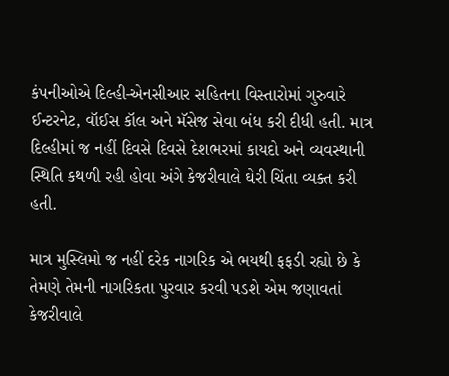કંપનીઓએ દિલ્હી-એનસીઆર સહિતના વિસ્તારોમાં ગુરુવારે ઈન્ટરનેટ, વૉઈસ કૉલ અને મૅસેજ સેવા બંધ કરી દીધી હતી. માત્ર દિલ્હીમાં જ નહીં દિવસે દિવસે દેશભરમાં કાયદો અને વ્યવસ્થાની સ્થિતિ કથળી રહી હોવા અંગે કેજરીવાલે ઘેરી ચિંતા વ્યક્ત કરી હતી.

માત્ર મુસ્લિમો જ નહીં દરેક નાગરિક એ ભયથી ફફડી રહ્યો છે કે તેમણે તેમની નાગરિકતા પુરવાર કરવી પડશે એમ જણાવતાં કેજરીવાલે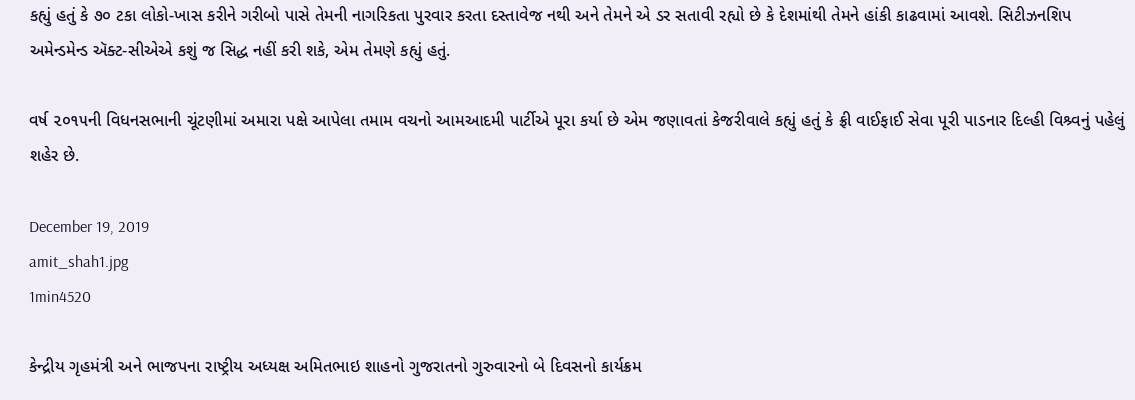કહ્યું હતું કે ૭૦ ટકા લોકો-ખાસ કરીને ગરીબો પાસે તેમની નાગરિકતા પુરવાર કરતા દસ્તાવેજ નથી અને તેમને એ ડર સતાવી રહ્યો છે કે દેશમાંથી તેમને હાંકી કાઢવામાં આવશે. સિટીઝનશિપ અમેન્ડમેન્ડ ઍક્ટ-સીએએ કશું જ સિદ્ધ નહીં કરી શકે, એમ તેમણે કહ્યું હતું.

વર્ષ ૨૦૧૫ની વિધનસભાની ચૂંટણીમાં અમારા પક્ષે આપેલા તમામ વચનો આમઆદમી પાર્ટીએ પૂરા કર્યા છે એમ જણાવતાં કેજરીવાલે કહ્યું હતું કે ફ્રી વાઈફાઈ સેવા પૂરી પાડનાર દિલ્હી વિશ્ર્વનું પહેલું શહેર છે.

December 19, 2019
amit_shah1.jpg
1min4520

કેન્દ્રીય ગૃહમંત્રી અને ભાજપના રાષ્ટ્રીય અધ્યક્ષ અમિતભાઇ શાહનો ગુજરાતનો ગુરુવારનો બે દિવસનો કાર્યક્રમ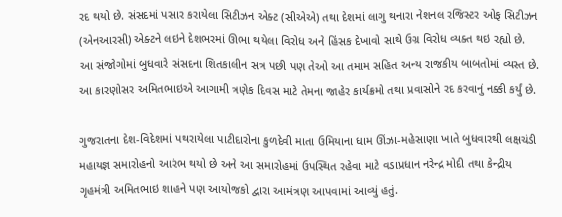રદ થયો છે. સંસદમાં પસાર કરાયેલા સિટીઝન એક્ટ (સીએએ) તથા દેશમાં લાગુ થનારા નેશનલ રજિસ્ટર ઓફ સિટીઝન (એનઆરસી) એક્ટને લઇને દેશભરમાં ઊભા થયેલા વિરોધ અને હિંસક દેખાવો સાથે ઉગ્ર વિરોધ વ્યક્ત થઇ રહ્યો છે. આ સંજોગોમાં બુધવારે સંસદના શિતકાલીન સત્ર પછી પણ તેઓ આ તમામ સહિત અન્ય રાજકીય બાબતોમાં વ્યસ્ત છે. આ કારણોસર અમિતભાઇએ આગામી ત્રણેક દિવસ માટે તેમના જાહેર કાર્યક્રમો તથા પ્રવાસોને રદ કરવાનું નક્કી કર્યું છે.

ગુજરાતના દેશ-વિદેશમાં પથરાયેલા પાટીદારોના કુળદેવી માતા ઉમિયાના ધામ ઊંઝા-મહેસાણા ખાતે બુધવારથી લક્ષચંડી મહાયજ્ઞ સમારોહનો આરંભ થયો છે અને આ સમારોહમાં ઉપસ્થિત રહેવા માટે વડાપ્રધાન નરેન્દ્ર મોદી તથા કેન્દ્રીય ગૃહમંત્રી અમિતભાઇ શાહને પણ આયોજકો દ્વારા આમંત્રણ આપવામાં આવ્યું હતું.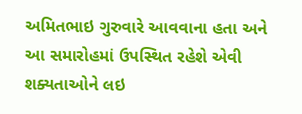અમિતભાઇ ગુરુવારે આવવાના હતા અને આ સમારોહમાં ઉપસ્થિત રહેશે એવી શક્યતાઓને લઇ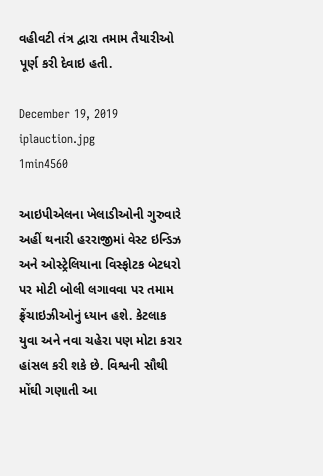વહીવટી તંત્ર દ્વારા તમામ તૈયારીઓ પૂર્ણ કરી દેવાઇ હતી.

December 19, 2019
iplauction.jpg
1min4560

આઇપીએલના ખેલાડીઓની ગુરુવારે અહીં થનારી હરરાજીમાં વેસ્ટ ઇન્ડિઝ અને ઓસ્ટ્રેલિયાના વિસ્ફોટક બેટધરો પર મોટી બોલી લગાવવા પર તમામ ફ્રેંચાઇઝીઓનું ધ્યાન હશે. કેટલાક યુવા અને નવા ચહેરા પણ મોટા કરાર હાંસલ કરી શકે છે. વિશ્વની સૌથી મોંઘી ગણાતી આ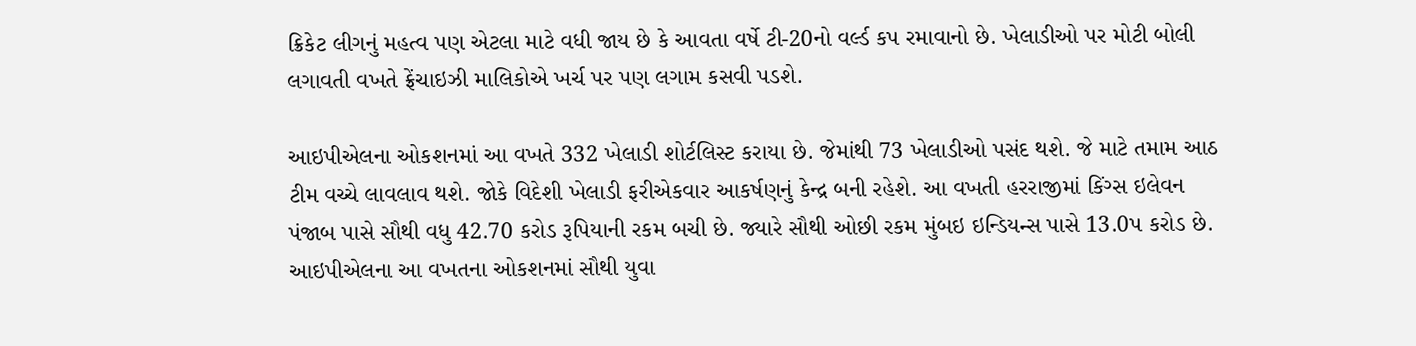ક્રિકેટ લીગનું મહત્વ પણ એટલા માટે વધી જાય છે કે આવતા વર્ષે ટી-20નો વર્લ્ડ કપ રમાવાનો છે. ખેલાડીઓ પર મોટી બોલી લગાવતી વખતે ફ્રેંચાઇઝી માલિકોએ ખર્ચ પર પણ લગામ કસવી પડશે.

આઇપીએલના ઓકશનમાં આ વખતે 332 ખેલાડી શોર્ટલિસ્ટ કરાયા છે. જેમાંથી 73 ખેલાડીઓ પસંદ થશે. જે માટે તમામ આઠ ટીમ વચ્ચે લાવલાવ થશે. જોકે વિદેશી ખેલાડી ફરીએકવાર આકર્ષણનું કેન્દ્ર બની રહેશે. આ વખતી હરરાજીમાં કિંગ્સ ઇલેવન પંજાબ પાસે સૌથી વધુ 42.70 કરોડ રૂપિયાની રકમ બચી છે. જ્યારે સૌથી ઓછી રકમ મુંબઇ ઇન્ડિયન્સ પાસે 13.0પ કરોડ છે.
આઇપીએલના આ વખતના ઓકશનમાં સૌથી યુવા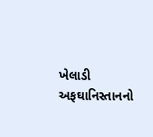ખેલાડી અફઘાનિસ્તાનનો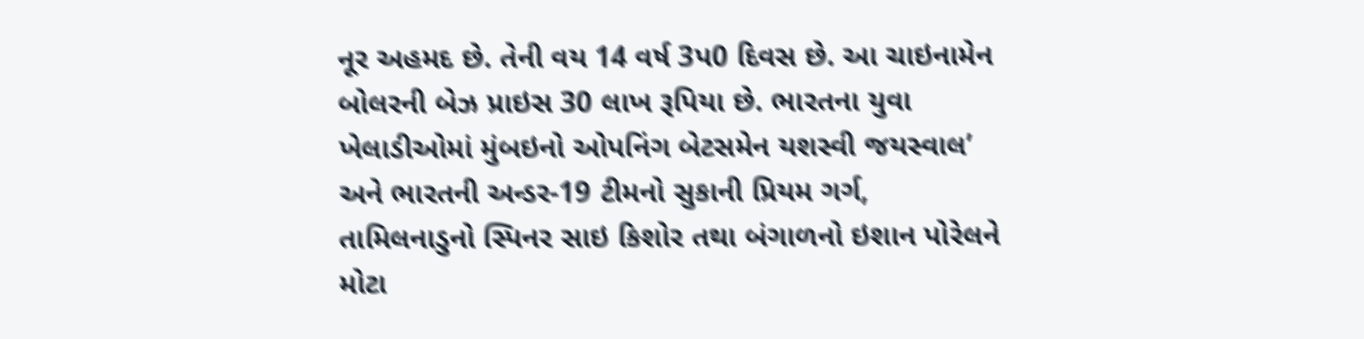નૂર અહમદ છે. તેની વય 14 વર્ષ 3પ0 દિવસ છે. આ ચાઇનામેન બોલરની બેઝ પ્રાઇસ 30 લાખ રૂપિયા છે. ભારતના યુવા ખેલાડીઓમાં મુંબઇનો ઓપનિંગ બેટસમેન યશસ્વી જયસ્વાલ’ અને ભારતની અન્ડર-19 ટીમનો સુકાની પ્રિયમ ગર્ગ, તામિલનાડુનો સ્પિનર સાઇ કિશોર તથા બંગાળનો ઇશાન પોરેલને મોટા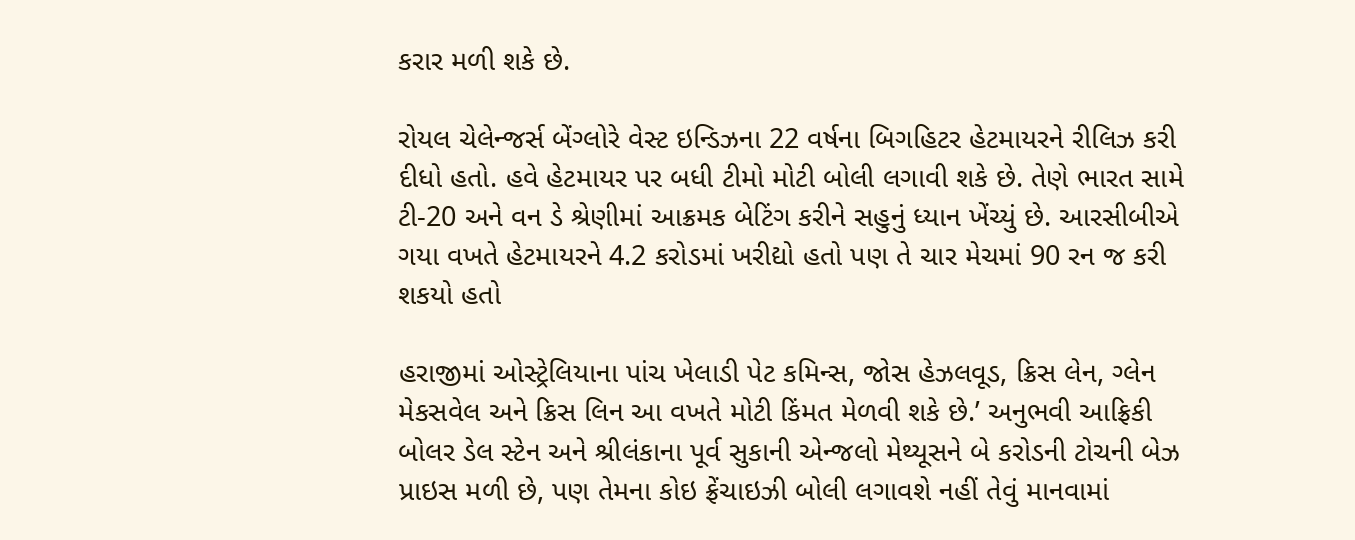કરાર મળી શકે છે.

રોયલ ચેલેન્જર્સ બેંગ્લોરે વેસ્ટ ઇન્ડિઝના 22 વર્ષના બિગહિટર હેટમાયરને રીલિઝ કરી દીધો હતો. હવે હેટમાયર પર બધી ટીમો મોટી બોલી લગાવી શકે છે. તેણે ભારત સામે ટી-20 અને વન ડે શ્રેણીમાં આક્રમક બેટિંગ કરીને સહુનું ધ્યાન ખેંચ્યું છે. આરસીબીએ ગયા વખતે હેટમાયરને 4.2 કરોડમાં ખરીદ્યો હતો પણ તે ચાર મેચમાં 90 રન જ કરી શકયો હતો

હરાજીમાં ઓસ્ટ્રેલિયાના પાંચ ખેલાડી પેટ કમિન્સ, જોસ હેઝલવૂડ, ક્રિસ લેન, ગ્લેન મેકસવેલ અને ક્રિસ લિન આ વખતે મોટી કિંમત મેળવી શકે છે.’ અનુભવી આફ્રિકી બોલર ડેલ સ્ટેન અને શ્રીલંકાના પૂર્વ સુકાની એન્જલો મેથ્યૂસને બે કરોડની ટોચની બેઝ પ્રાઇસ મળી છે, પણ તેમના કોઇ ફ્રેંચાઇઝી બોલી લગાવશે નહીં તેવું માનવામાં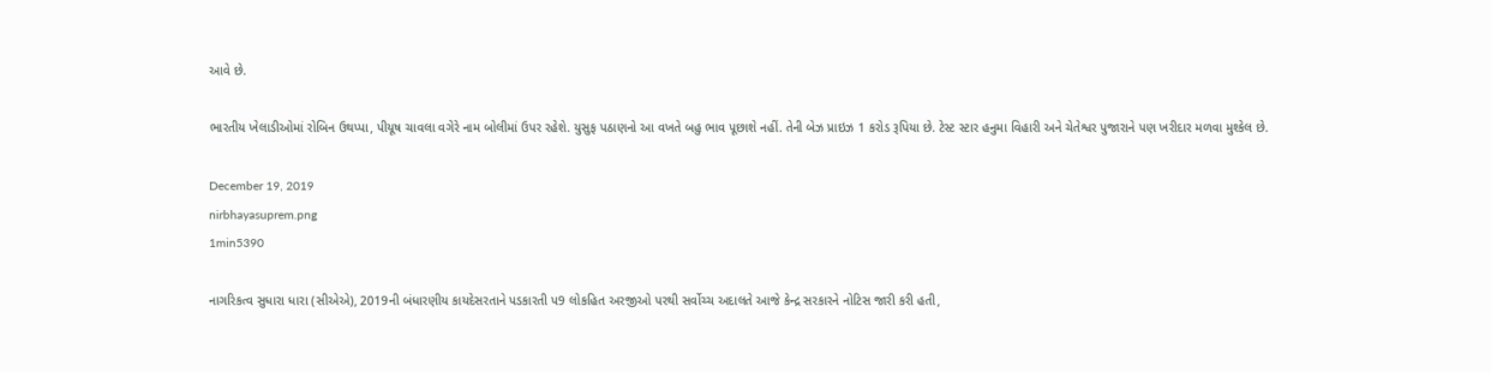આવે છે.

ભારતીય ખેલાડીઓમાં રોબિન ઉથપ્પા, પીયૂષ ચાવલા વગેરે નામ બોલીમાં ઉપર રહેશે. યુસુફ પઠાણનો આ વખતે બહુ ભાવ પૂછાશે નહીં. તેની બેઝ પ્રાઇઝ 1 કરોડ રૂપિયા છે. ટેસ્ટ સ્ટાર હનુમા વિહારી અને ચેતેશ્વર પુજારાને પણ ખરીદાર મળવા મુશ્કેલ છે.

December 19, 2019
nirbhayasuprem.png
1min5390

નાગરિકત્વ સુધારા ધારા (સીએએ), 2019ની બંધારણીય કાયદેસરતાને પડકારતી પ9 લોકહિત અરજીઓ પરથી સર્વોચ્ચ અદાલતે આજે કેન્દ્ર સરકારને નોટિસ જારી કરી હતી,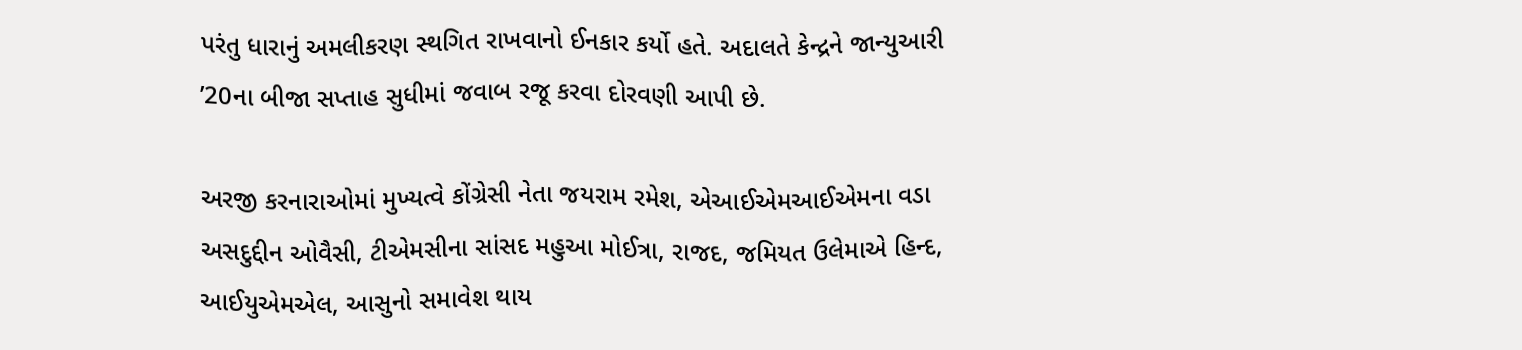પરંતુ ધારાનું અમલીકરણ સ્થગિત રાખવાનો ઈનકાર કર્યો હતે. અદાલતે કેન્દ્રને જાન્યુઆરી ’20ના બીજા સપ્તાહ સુધીમાં જવાબ રજૂ કરવા દોરવણી આપી છે.

અરજી કરનારાઓમાં મુખ્યત્વે કોંગ્રેસી નેતા જયરામ રમેશ, એઆઈએમઆઈએમના વડા અસદુદ્દીન ઓવૈસી, ટીએમસીના સાંસદ મહુઆ મોઈત્રા, રાજદ, જમિયત ઉલેમાએ હિન્દ, આઈયુએમએલ, આસુનો સમાવેશ થાય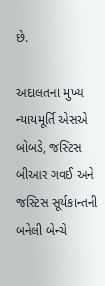છે.

અદાલતના મુખ્ય ન્યાયમૂર્તિ એસએ બોબડે, જસ્ટિસ બીઆર ગવઈ અને જસ્ટિસ સૂર્યકાન્તની બનેલી બેન્ચે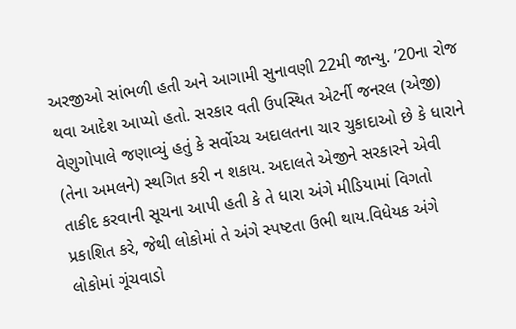અરજીઓ સાંભળી હતી અને આગામી સુનાવણી 22મી જાન્યુ. ’20ના રોજ થવા આદેશ આપ્યો હતો. સરકાર વતી ઉપસ્થિત એટર્ની જનરલ (એજી) વેણુગોપાલે જણાવ્યું હતું કે સર્વોચ્ચ અદાલતના ચાર ચુકાદાઓ છે કે ધારાને (તેના અમલને) સ્થગિત કરી ન શકાય. અદાલતે એજીને સરકારને એવી તાકીદ કરવાની સૂચના આપી હતી કે તે ધારા અંગે મીડિયામાં વિગતો પ્રકાશિત કરે, જેથી લોકોમાં તે અંગે સ્પષ્ટતા ઉભી થાય.વિધેયક અંગે લોકોમાં ગૂંચવાડો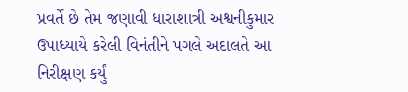પ્રવર્તે છે તેમ જણાવી ધારાશાત્રી અશ્વનીકુમાર ઉપાધ્યાયે કરેલી વિનંતીને પગલે અદાલતે આ નિરીક્ષણ કર્યું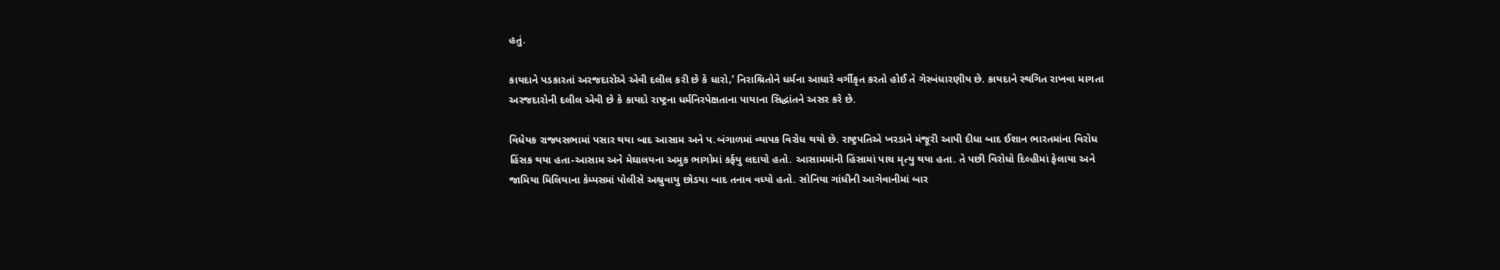હતું.

કાયદાને પડકારતાં અરજદારોએ એવી દલીલ કરી છે કે ધારો,’ નિરાશ્રિતોને ધર્મના આધારે વર્ગીકૃત કરતો હોઈ તે ગેરબંધારણીય છે. કાયદાને સ્થગિત રાખવા માગતા અરજદારોની દલીલ એવી છે કે કાયદો રાષ્ટ્રના ધર્મનિરપેક્ષતાના પાયાના સિદ્ધાંતને અસર કરે છે.

વિધેયક રાજ્યસભામાં પસાર થયા બાદ આસામ અને પ.બંગાળમાં વ્યાપક વિરોધ થયો છે. રાષ્ટ્રપતિએ ખરડાને મંજૂરી આપી દીધા બાદ ઈશાન ભારતમાંના વિરોધ હિંસક થયા હતા-આસામ અને મેઘાલયના અમુક ભાગોમાં કર્ફયુ લદાયો હતો. આસામમાંની હિંસામાં પાચ મૃત્યુ થયા હતા. તે પછી વિરોધો દિલ્હીમાં ફેલાયા અને જામિયા મિલિયાના કેમ્પસમાં પોલીસે અશ્રુવાયુ છોડયા બાદ તનાવ વધ્યો હતો. સોનિયા ગાંધીની આગેવાનીમાં બાર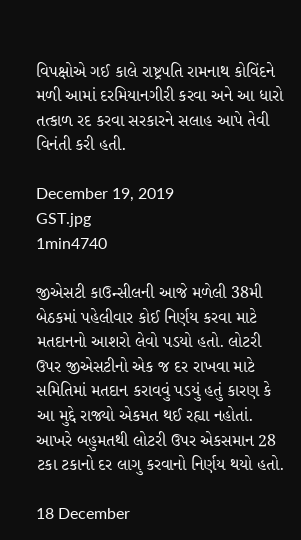વિપક્ષોએ ગઈ કાલે રાષ્ટ્રપતિ રામનાથ કોવિંદને મળી આમાં દરમિયાનગીરી કરવા અને આ ધારો તત્કાળ રદ કરવા સરકારને સલાહ આપે તેવી વિનંતી કરી હતી.

December 19, 2019
GST.jpg
1min4740

જીએસટી કાઉન્સીલની આજે મળેલી 38મી બેઠકમાં પહેલીવાર કોઈ નિર્ણય કરવા માટે મતદાનનો આશરો લેવો પડયો હતો. લોટરી ઉપર જીએસટીનો એક જ દર રાખવા માટે સમિતિમાં મતદાન કરાવવું પડયું હતું કારણ કે આ મુદ્દે રાજ્યો એકમત થઈ રહ્યા નહોતાં. આખરે બહુમતથી લોટરી ઉપર એકસમાન 28 ટકા ટકાનો દર લાગુ કરવાનો નિર્ણય થયો હતો.

18 December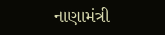નાણામંત્રી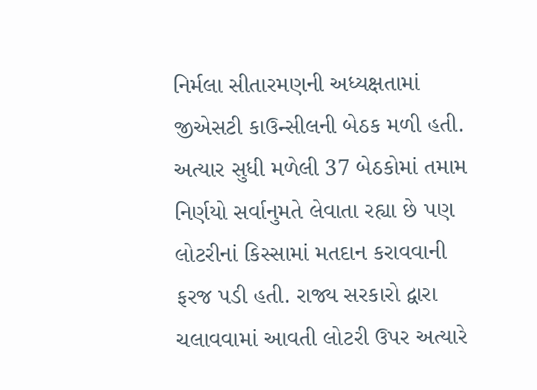નિર્મલા સીતારમણની અધ્યક્ષતામાં જીએસટી કાઉન્સીલની બેઠક મળી હતી. અત્યાર સુધી મળેલી 37 બેઠકોમાં તમામ નિર્ણયો સર્વાનુમતે લેવાતા રહ્યા છે પણ લોટરીનાં કિસ્સામાં મતદાન કરાવવાની ફરજ પડી હતી. રાજ્ય સરકારો દ્વારા ચલાવવામાં આવતી લોટરી ઉપર અત્યારે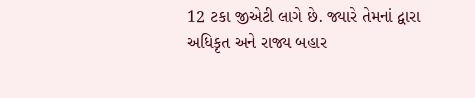12 ટકા જીએટી લાગે છે. જ્યારે તેમનાં દ્વારા અધિકૃત અને રાજ્ય બહાર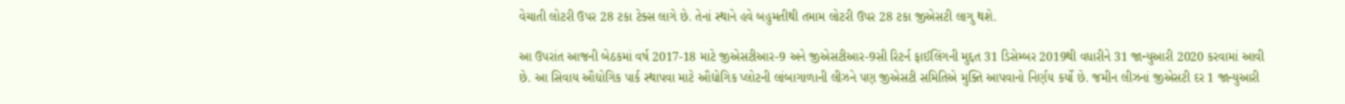વેચાતી લોટરી ઉપર 28 ટકા ટેક્સ લાગે છે. તેનાં સ્થાને હવે બહુમતીથી તમામ લોટરી ઉપર 28 ટકા જીએસટી લાગુ થશે.

આ ઉપરાંત આજની બેઠકમાં વર્ષ 2017-18 માટે જીએસટીઆર-9 અને જીએસટીઆર-9સી રિટર્ન ફાઈલિંગની મુદ્દત 31 ડિસેમ્બર 2019થી વધારીને 31 જાન્યુઆરી 2020 કરવામાં આવી છે. આ સિવાય ઔદ્યોગિક પાર્ક સ્થાપવા માટે ઔદ્યોગિક પ્લોટની લાંબાગાળાની લીઝને પણ જીએસટી સમિતિએ મુક્તિ આપવાનો નિર્ણય કર્યો છે. જમીન લીઝનાં જીએસટી દર 1 જાન્યુઆરી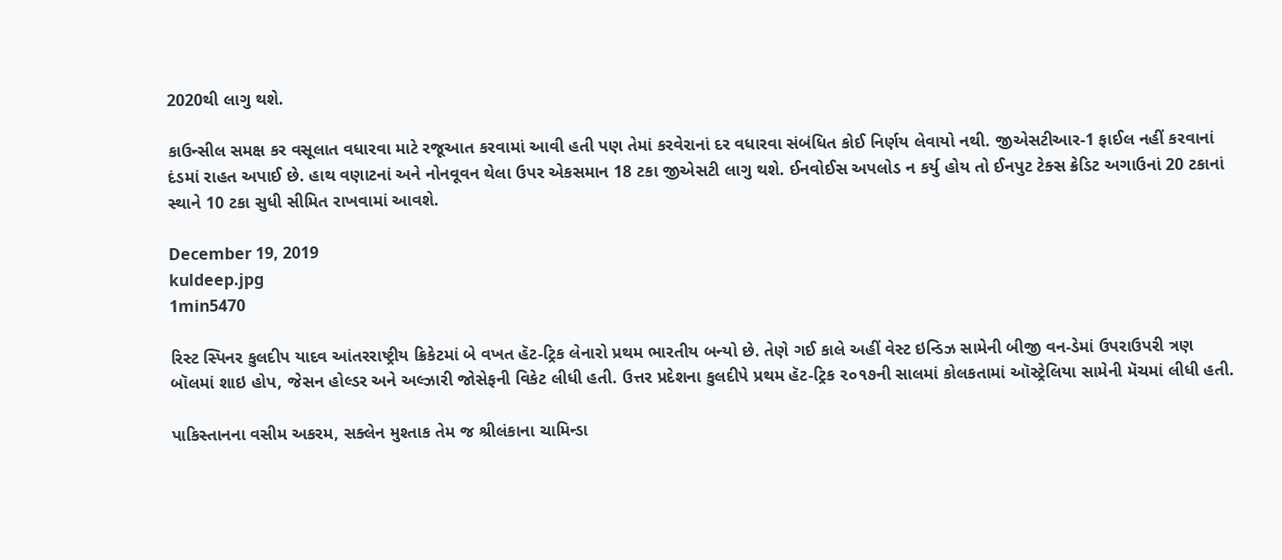2020થી લાગુ થશે.

કાઉન્સીલ સમક્ષ કર વસૂલાત વધારવા માટે રજૂઆત કરવામાં આવી હતી પણ તેમાં કરવેરાનાં દર વધારવા સંબંધિત કોઈ નિર્ણય લેવાયો નથી. જીએસટીઆર-1 ફાઈલ નહીં કરવાનાં દંડમાં રાહત અપાઈ છે. હાથ વણાટનાં અને નોનવૂવન થેલા ઉપર એકસમાન 18 ટકા જીએસટી લાગુ થશે. ઈનવોઈસ અપલોડ ન કર્યુ હોય તો ઈનપુટ ટેક્સ ક્રેડિટ અગાઉનાં 20 ટકાનાં સ્થાને 10 ટકા સુધી સીમિત રાખવામાં આવશે.

December 19, 2019
kuldeep.jpg
1min5470

રિસ્ટ સ્પિનર કુલદીપ યાદવ આંતરરાષ્ટ્રીય ક્રિકેટમાં બે વખત હૅટ-ટ્રિક લેનારો પ્રથમ ભારતીય બન્યો છે. તેણે ગઈ કાલે અહીં વેસ્ટ ઇન્ડિઝ સામેની બીજી વન-ડેમાં ઉપરાઉપરી ત્રણ બૉલમાં શાઇ હોપ, જેસન હોલ્ડર અને અલ્ઝારી જોસેફની વિકેટ લીધી હતી. ઉત્તર પ્રદેશના કુલદીપે પ્રથમ હૅટ-ટ્રિક ૨૦૧૭ની સાલમાં કોલકતામાં ઑસ્ટ્રેલિયા સામેની મૅચમાં લીધી હતી.

પાકિસ્તાનના વસીમ અકરમ, સક્લેન મુશ્તાક તેમ જ શ્રીલંકાના ચામિન્ડા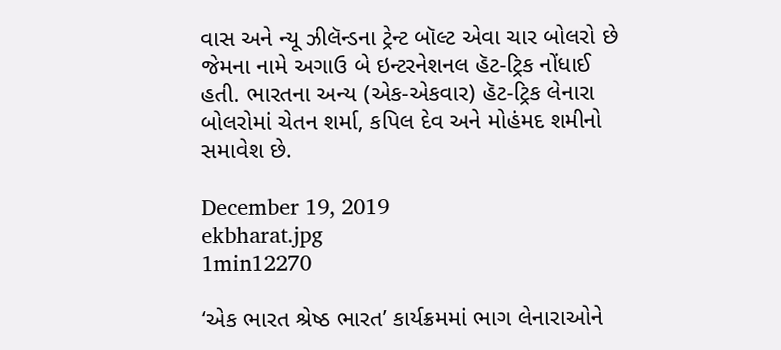વાસ અને ન્યૂ ઝીલૅન્ડના ટ્રેન્ટ બૉલ્ટ એવા ચાર બોલરો છે જેમના નામે અગાઉ બે ઇન્ટરનેશનલ હૅટ-ટ્રિક નોંધાઈ હતી. ભારતના અન્ય (એક-એકવાર) હૅટ-ટ્રિક લેનારા બોલરોમાં ચેતન શર્મા, કપિલ દેવ અને મોહંમદ શમીનો સમાવેશ છે.

December 19, 2019
ekbharat.jpg
1min12270

‘એક ભારત શ્રેષ્ઠ ભારત’ કાર્યક્રમમાં ભાગ લેનારાઓને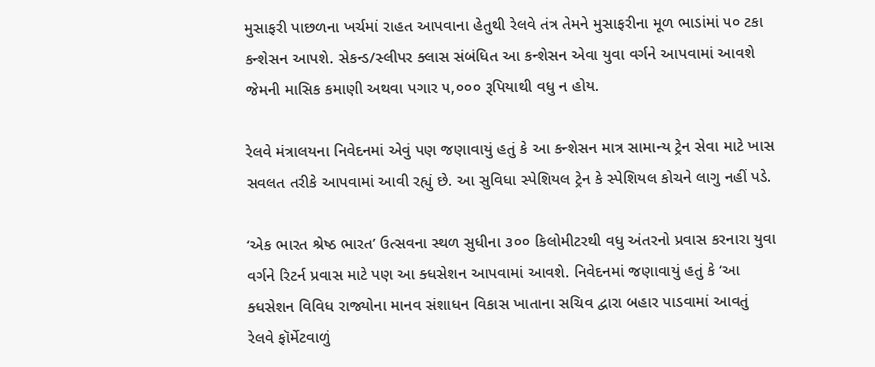મુસાફરી પાછળના ખર્ચમાં રાહત આપવાના હેતુથી રેલવે તંત્ર તેમને મુસાફરીના મૂળ ભાડાંમાં ૫૦ ટકા કન્શેસન આપશે. સેકન્ડ/સ્લીપર ક્લાસ સંબંધિત આ કન્શેસન એવા યુવા વર્ગને આપવામાં આવશે જેમની માસિક કમાણી અથવા પગાર ૫,૦૦૦ રૂપિયાથી વધુ ન હોય.

રેલવે મંત્રાલયના નિવેદનમાં એવું પણ જણાવાયું હતું કે આ કન્શેસન માત્ર સામાન્ય ટ્રેન સેવા માટે ખાસ સવલત તરીકે આપવામાં આવી રહ્યું છે. આ સુવિધા સ્પેશિયલ ટ્રેન કે સ્પેશિયલ કોચને લાગુ નહીં પડે.

‘એક ભારત શ્રેષ્ઠ ભારત’ ઉત્સવના સ્થળ સુધીના ૩૦૦ કિલોમીટરથી વધુ અંતરનો પ્રવાસ કરનારા યુવા વર્ગને રિટર્ન પ્રવાસ માટે પણ આ ક્ધસેશન આપવામાં આવશે. નિવેદનમાં જણાવાયું હતું કે ‘આ ક્ધસેશન વિવિધ રાજ્યોના માનવ સંશાધન વિકાસ ખાતાના સચિવ દ્વારા બહાર પાડવામાં આવતું રેલવે ફૉર્મેટવાળું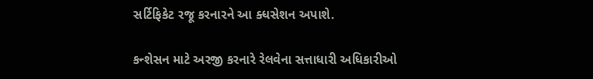સર્ટિફિકેટ રજૂ કરનારને આ ક્ધસેશન અપાશે.

કન્શેસન માટે અરજી કરનારે રેલવેના સત્તાધારી અધિકારીઓ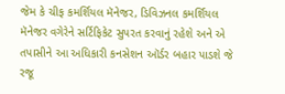જેમ કે ચીફ કમર્શિયલ મૅનેજર, ડિવિઝનલ કમર્શિયલ મૅનેજર વગેરેને સર્ટિફિકેટ સુપરત કરવાનું રહેશે અને એ તપાસીને આ અધિકારી કનસેશન ઑર્ડર બહાર પાડશે જે રજૂ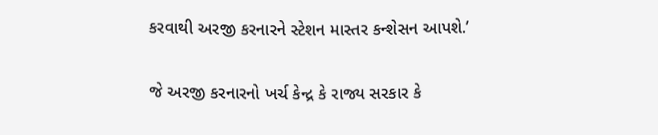કરવાથી અરજી કરનારને સ્ટેશન માસ્તર કન્શેસન આપશે.’

જે અરજી કરનારનો ખર્ચ કેન્દ્ર કે રાજ્ય સરકાર કે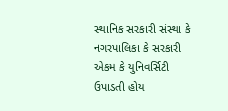સ્થાનિક સરકારી સંસ્થા કે નગરપાલિકા કે સરકારી એકમ કે યુનિવર્સિટી ઉપાડતી હોય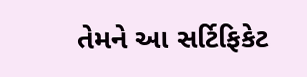તેમને આ સર્ટિફિકેટ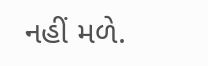નહીં મળે.